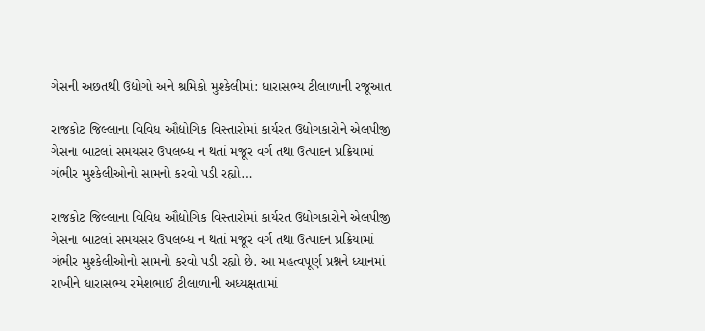ગેસની અછતથી ઉદ્યોગો અને શ્રમિકો મુશ્કેલીમાં: ધારાસભ્ય ટીલાળાની રજૂઆત

રાજકોટ જિલ્લાના વિવિધ ઔદ્યોગિક વિસ્તારોમાં કાર્યરત ઉદ્યોગકારોને એલપીજી ગેસના બાટલાં સમયસર ઉપલબ્ધ ન થતાં મજૂર વર્ગ તથા ઉત્પાદન પ્રક્રિયામાં ગંભીર મુશ્કેલીઓનો સામનો કરવો પડી રહ્યો…

રાજકોટ જિલ્લાના વિવિધ ઔદ્યોગિક વિસ્તારોમાં કાર્યરત ઉદ્યોગકારોને એલપીજી ગેસના બાટલાં સમયસર ઉપલબ્ધ ન થતાં મજૂર વર્ગ તથા ઉત્પાદન પ્રક્રિયામાં ગંભીર મુશ્કેલીઓનો સામનો કરવો પડી રહ્યો છે. આ મહત્વપૂર્ણ પ્રશ્નને ધ્યાનમાં રાખીને ધારાસભ્ય રમેશભાઈ ટીલાળાની અધ્યક્ષતામાં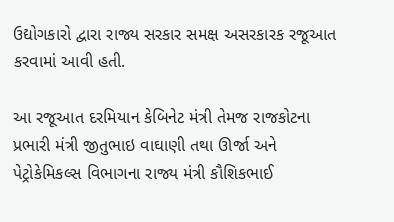ઉદ્યોગકારો દ્વારા રાજ્ય સરકાર સમક્ષ અસરકારક રજૂઆત કરવામાં આવી હતી.

આ રજૂઆત દરમિયાન કેબિનેટ મંત્રી તેમજ રાજકોટના પ્રભારી મંત્રી જીતુભાઇ વાઘાણી તથા ઊર્જા અને પેટ્રોકેમિકલ્સ વિભાગના રાજ્ય મંત્રી કૌશિકભાઈ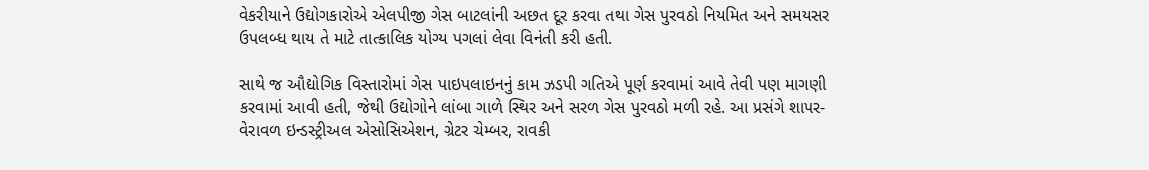વેકરીયાને ઉદ્યોગકારોએ એલપીજી ગેસ બાટલાંની અછત દૂર કરવા તથા ગેસ પુરવઠો નિયમિત અને સમયસર ઉપલબ્ધ થાય તે માટે તાત્કાલિક યોગ્ય પગલાં લેવા વિનંતી કરી હતી.

સાથે જ ઔદ્યોગિક વિસ્તારોમાં ગેસ પાઇપલાઇનનું કામ ઝડપી ગતિએ પૂર્ણ કરવામાં આવે તેવી પણ માગણી કરવામાં આવી હતી, જેથી ઉદ્યોગોને લાંબા ગાળે સ્થિર અને સરળ ગેસ પુરવઠો મળી રહે. આ પ્રસંગે શાપર-વેરાવળ ઇન્ડસ્ટ્રીઅલ એસોસિએશન, ગ્રેટર ચેમ્બર, રાવકી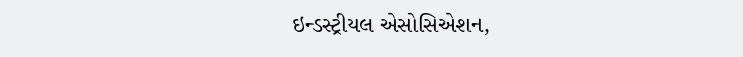ઇન્ડસ્ટ્રીયલ એસોસિએશન,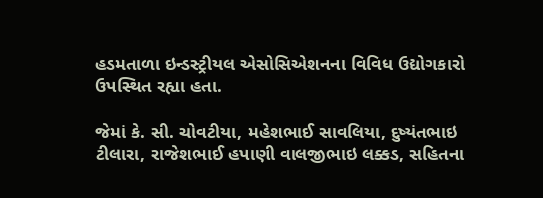હડમતાળા ઇન્ડસ્ટ્રીયલ એસોસિએશનના વિવિધ ઉદ્યોગકારો ઉપસ્થિત રહ્યા હતા.

જેમાં કે. સી. ચોવટીયા, મહેશભાઈ સાવલિયા, દુષ્યંતભાઇ ટીલારા, રાજેશભાઈ હપાણી વાલજીભાઇ લક્કડ, સહિતના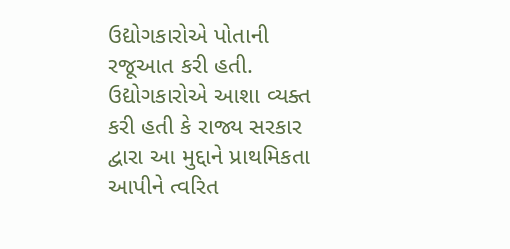ઉદ્યોગકારોએ પોતાની રજૂઆત કરી હતી. ઉદ્યોગકારોએ આશા વ્યક્ત કરી હતી કે રાજ્ય સરકાર દ્વારા આ મુદ્દાને પ્રાથમિકતા આપીને ત્વરિત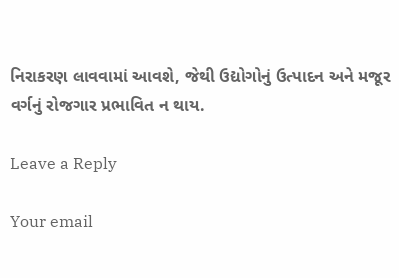નિરાકરણ લાવવામાં આવશે, જેથી ઉદ્યોગોનું ઉત્પાદન અને મજૂર વર્ગનું રોજગાર પ્રભાવિત ન થાય.

Leave a Reply

Your email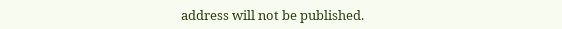address will not be published.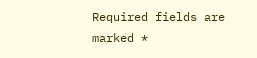Required fields are marked *